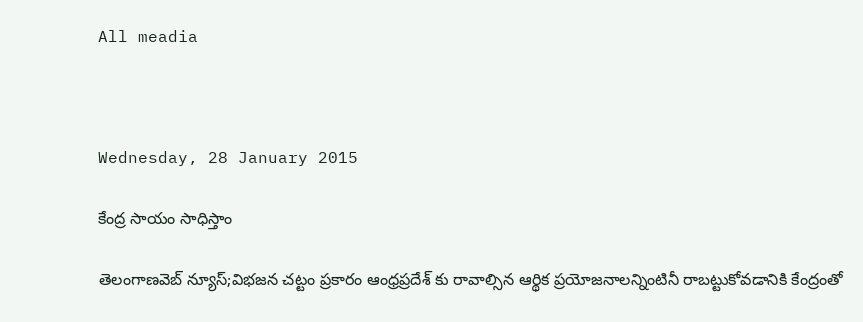All meadia



Wednesday, 28 January 2015

కేంద్ర సాయం సాధిస్తాం

తెలంగాణవెబ్ న్యూస్;విభజన చట్టం ప్రకారం ఆంధ్రప్రదేశ్ కు రావాల్సిన ఆర్థిక ప్రయోజనాలన్నింటినీ రాబట్టుకోవడానికి కేంద్రంతో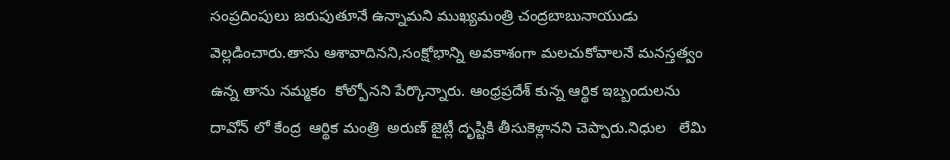సంప్రదింపులు జరుపుతూనే ఉన్నామని ముఖ్యమంత్రి చంద్రబాబునాయుడు వెల్లడించారు.తాను ఆశావాదినని,సంక్షోభాన్ని అవకాశంగా మలచుకోవాలనే మనస్తత్వం ఉన్న తాను నమ్మకం  కోల్పోనని పేర్కొన్నారు. ఆంధ్రప్రదేశ్ కున్న ఆర్థిక ఇబ్బందులను దావోన్ లో కేంద్ర  ఆర్థిక మంత్రి  అరుణ్ జైట్లీ దృష్టికి తీసుకెళ్లానని చెప్పారు.నిధుల   లేమి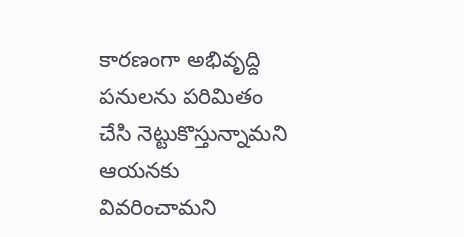కారణంగా అభివృద్ది పనులను పరిమితం  చేసి నెట్టుకొస్తున్నామని  ఆయనకు వివరించామని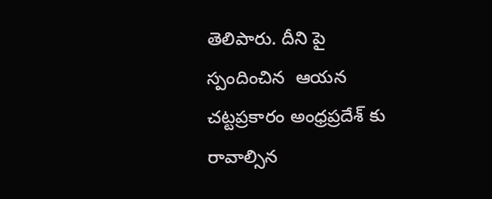తెలిపారు. దీని పై స్పందించిన  ఆయన చట్టప్రకారం అంధ్రప్రదేశ్ కు రావాల్సిన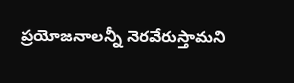ప్రయోజనాలన్నీ నెరవేరుస్తామని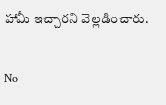హామీ ఇచ్చారని వెల్లడించారు.

No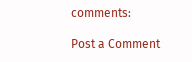comments:

Post a Comment